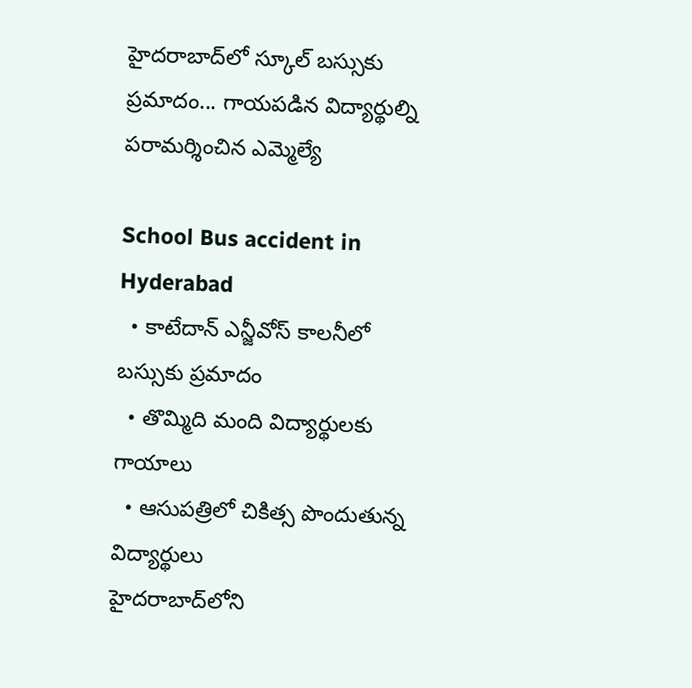హైదరాబాద్‌లో స్కూల్ బస్సుకు ప్రమాదం... గాయపడిన విద్యార్థుల్ని పరామర్శించిన ఎమ్మెల్యే

School Bus accident in Hyderabad
  • కాటేదాన్ ఎన్జీవోస్ కాలనీలో బస్సుకు ప్రమాదం
  • తొమ్మిది మంది విద్యార్థులకు గాయాలు
  • ఆసుపత్రిలో చికిత్స పొందుతున్న విద్యార్థులు
హైదరాబాద్‌లోని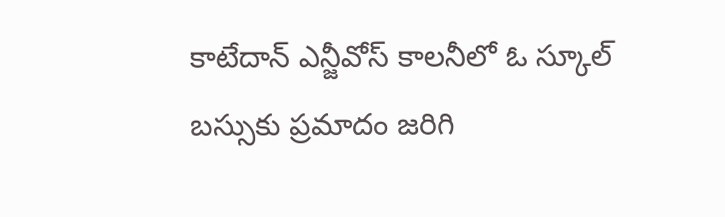కాటేదాన్ ఎన్జీవోస్ కాలనీలో ఓ స్కూల్ బస్సుకు ప్రమాదం జరిగి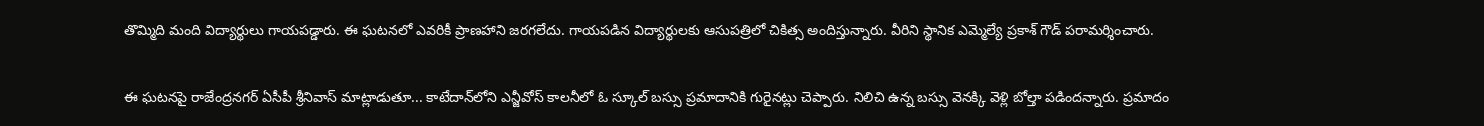తొమ్మిది మంది విద్యార్థులు గాయపడ్డారు. ఈ ఘటనలో ఎవరికీ ప్రాణహాని జరగలేదు. గాయపడిన విద్యార్థులకు ఆసుపత్రిలో చికిత్స అందిస్తున్నారు. వీరిని స్థానిక ఎమ్మెల్యే ప్రకాశ్ గౌడ్ పరామర్శించారు.

ఈ ఘటనపై రాజేంద్రనగర్ ఏసీపీ శ్రీనివాస్ మాట్లాడుతూ... కాటేదాన్‌లోని ఎన్జీవోస్ కాలనీలో ఓ స్కూల్ బస్సు ప్రమాదానికి గురైనట్లు చెప్పారు. నిలిచి ఉన్న బస్సు వెనక్కి వెళ్లి బోల్తా పడిందన్నారు. ప్రమాదం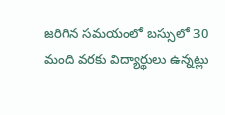జరిగిన సమయంలో బస్సులో 30 మంది వరకు విద్యార్థులు ఉన్నట్లు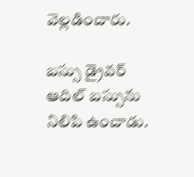వెల్లడించారు.

బస్సు డ్రైవర్ ఆదిల్ బస్సును నిలిపి ఉంచాడు.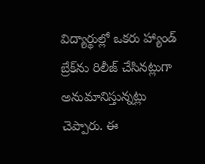విద్యార్థుల్లో ఒకరు హ్యాండ్ బ్రేక్‌ను రిలీజ్ చేసినట్లుగా అనుమానిస్తున్నట్లు చెప్పారు. ఈ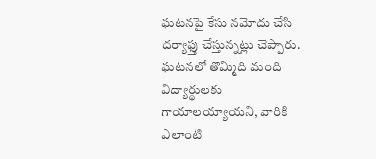ఘటనపై కేసు నమోదు చేసి దర్యాఫ్తు చేస్తున్నట్లు చెప్పారు. ఘటనలో తొమ్మిది మంది విద్యార్థులకు గాయాలయ్యాయని, వారికి ఎలాంటి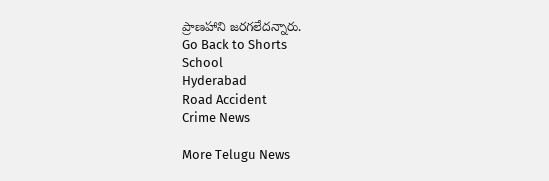ప్రాణహాని జరగలేదన్నారు.
Go Back to Shorts
School
Hyderabad
Road Accident
Crime News

More Telugu News